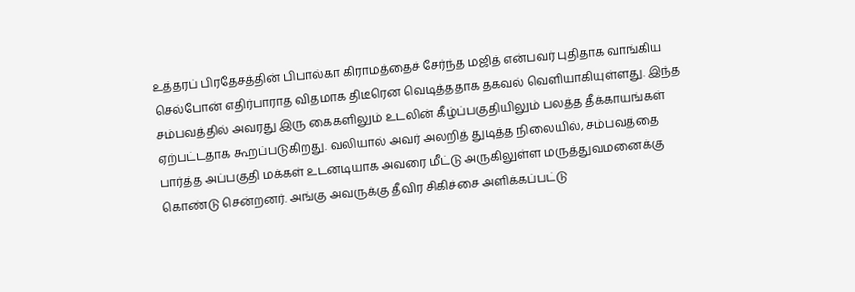உத்தரப் பிரதேசத்தின் பிபால்கா கிராமத்தைச் சேர்ந்த மஜித் என்பவர் புதிதாக வாங்கிய செல்போன் எதிர்பாராத விதமாக திடீரென வெடித்ததாக தகவல் வெளியாகியுள்ளது. இந்த சம்பவத்தில் அவரது இரு கைகளிலும் உடலின் கீழ்ப்பகுதியிலும் பலத்த தீக்காயங்கள் ஏற்பட்டதாக கூறப்படுகிறது. வலியால் அவர் அலறித் துடித்த நிலையில், சம்பவத்தை பார்த்த அப்பகுதி மக்கள் உடனடியாக அவரை மீட்டு அருகிலுள்ள மருத்துவமனைக்கு கொண்டு சென்றனர். அங்கு அவருக்கு தீவிர சிகிச்சை அளிக்கப்பட்டு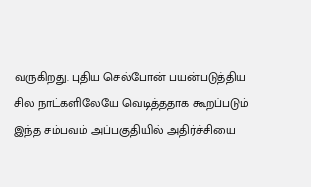வருகிறது. புதிய செல்போன் பயன்படுத்திய சில நாட்களிலேயே வெடித்ததாக கூறப்படும் இந்த சம்பவம் அப்பகுதியில் அதிர்ச்சியை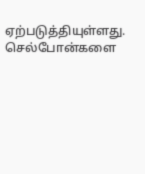ஏற்படுத்தியுள்ளது. செல்போன்களை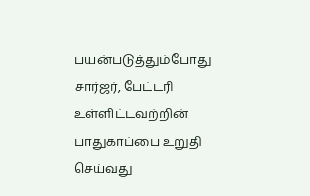பயன்படுத்தும்போது சார்ஜர், பேட்டரி உள்ளிட்டவற்றின் பாதுகாப்பை உறுதி செய்வது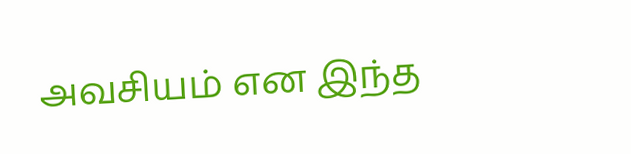அவசியம் என இந்த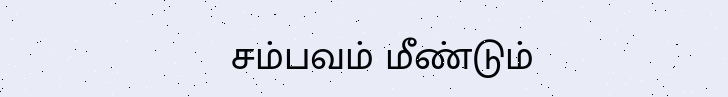சம்பவம் மீண்டும்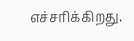எச்சரிக்கிறது.